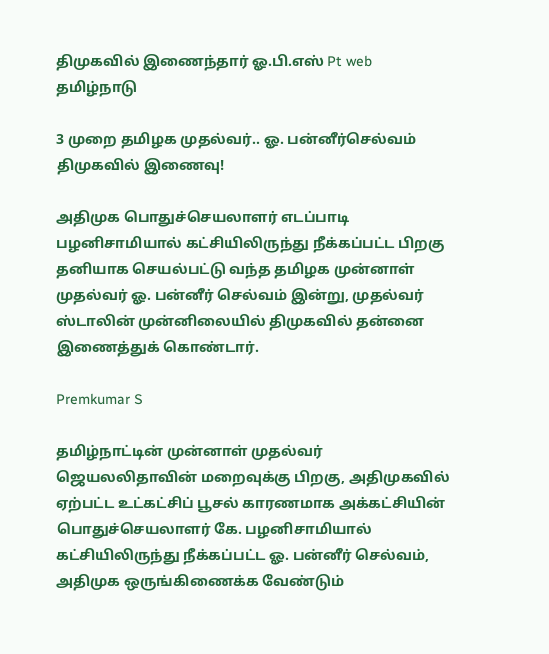திமுகவில் இணைந்தார் ஓ.பி.எஸ் Pt web
தமிழ்நாடு

3 முறை தமிழக முதல்வர்.. ஓ. பன்னீர்செல்வம் திமுகவில் இணைவு!

அதிமுக பொதுச்செயலாளர் எடப்பாடி பழனிசாமியால் கட்சியிலிருந்து நீக்கப்பட்ட பிறகு தனியாக செயல்பட்டு வந்த தமிழக முன்னாள் முதல்வர் ஓ. பன்னீர் செல்வம் இன்று, முதல்வர் ஸ்டாலின் முன்னிலையில் திமுகவில் தன்னை இணைத்துக் கொண்டார்.

Premkumar S

தமிழ்நாட்டின் முன்னாள் முதல்வர் ஜெயலலிதாவின் மறைவுக்கு பிறகு, அதிமுகவில் ஏற்பட்ட உட்கட்சிப் பூசல் காரணமாக அக்கட்சியின் பொதுச்செயலாளர் கே. பழனிசாமியால் கட்சியிலிருந்து நீக்கப்பட்ட ஓ. பன்னீர் செல்வம், அதிமுக ஒருங்கிணைக்க வேண்டும்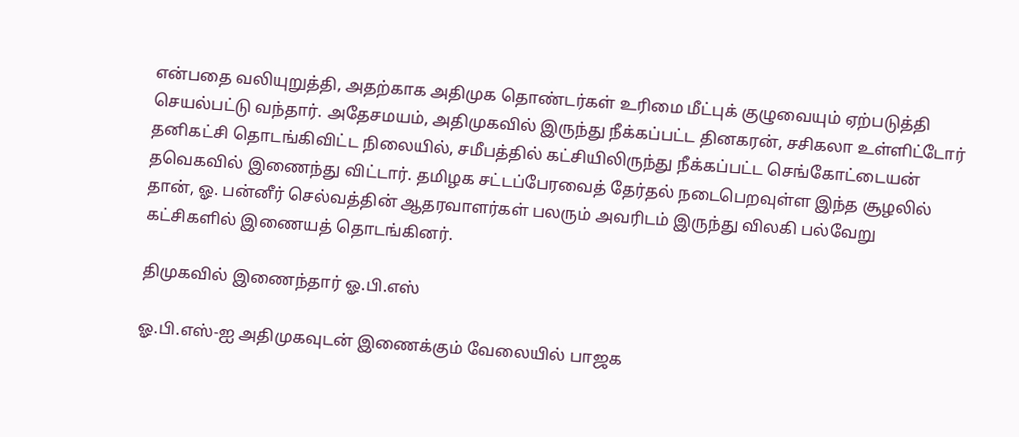என்பதை வலியுறுத்தி, அதற்காக அதிமுக தொண்டர்கள் உரிமை மீட்புக் குழுவையும் ஏற்படுத்தி செயல்பட்டு வந்தார். அதேசமயம், அதிமுகவில் இருந்து நீக்கப்பட்ட தினகரன், சசிகலா உள்ளிட்டோர் தனிகட்சி தொடங்கிவிட்ட நிலையில், சமீபத்தில் கட்சியிலிருந்து நீக்கப்பட்ட செங்கோட்டையன் தவெகவில் இணைந்து விட்டார். தமிழக சட்டப்பேரவைத் தேர்தல் நடைபெறவுள்ள இந்த சூழலில் தான், ஓ. பன்னீர் செல்வத்தின் ஆதரவாளர்கள் பலரும் அவரிடம் இருந்து விலகி பல்வேறு கட்சிகளில் இணையத் தொடங்கினர்.

திமுகவில் இணைந்தார் ஓ.பி.எஸ்

ஓ.பி.எஸ்-ஐ அதிமுகவுடன் இணைக்கும் வேலையில் பாஜக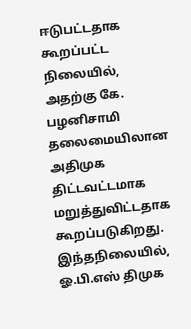ஈடுபட்டதாக கூறப்பட்ட நிலையில், அதற்கு கே. பழனிசாமி தலைமையிலான அதிமுக திட்டவட்டமாக மறுத்துவிட்டதாக கூறப்படுகிறது. இந்தநிலையில், ஓ.பி.எஸ் திமுக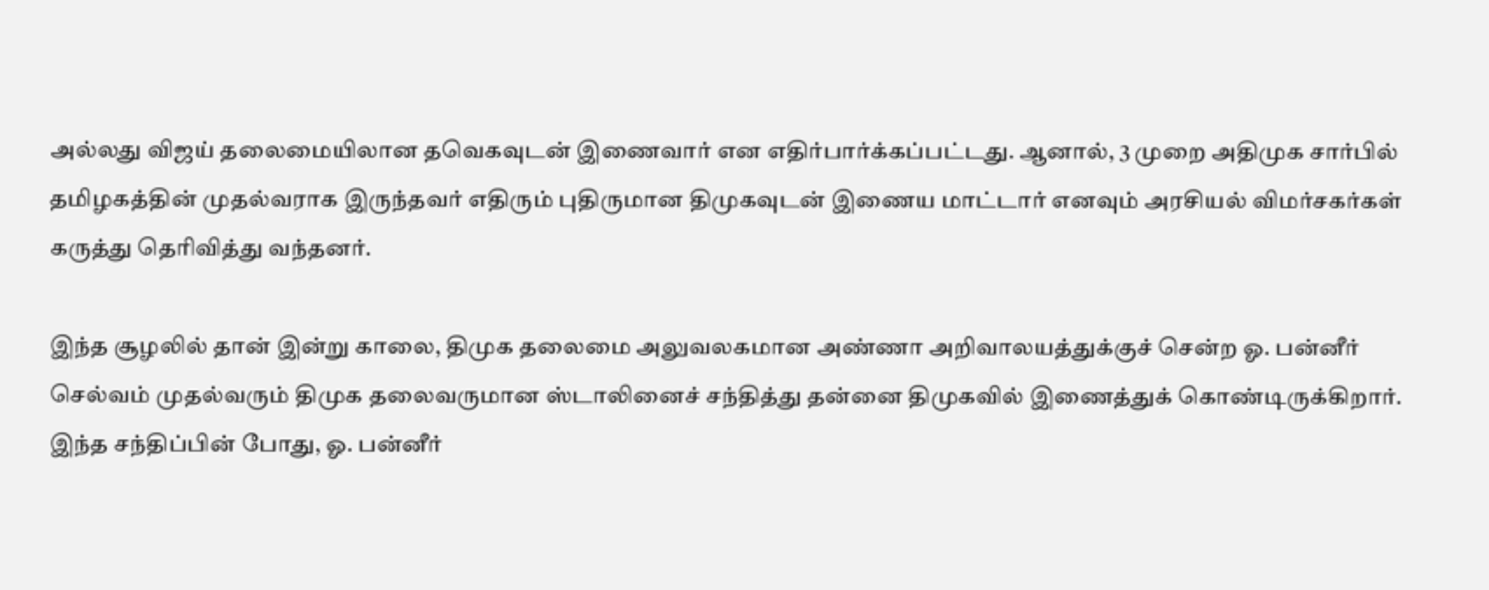அல்லது விஜய் தலைமையிலான தவெகவுடன் இணைவார் என எதிர்பார்க்கப்பட்டது. ஆனால், 3 முறை அதிமுக சார்பில் தமிழகத்தின் முதல்வராக இருந்தவர் எதிரும் புதிருமான திமுகவுடன் இணைய மாட்டார் எனவும் அரசியல் விமர்சகர்கள் கருத்து தெரிவித்து வந்தனர்.

இந்த சூழலில் தான் இன்று காலை, திமுக தலைமை அலுவலகமான அண்ணா அறிவாலயத்துக்குச் சென்ற ஓ. பன்னீர் செல்வம் முதல்வரும் திமுக தலைவருமான ஸ்டாலினைச் சந்தித்து தன்னை திமுகவில் இணைத்துக் கொண்டிருக்கிறார். இந்த சந்திப்பின் போது, ஓ. பன்னீர்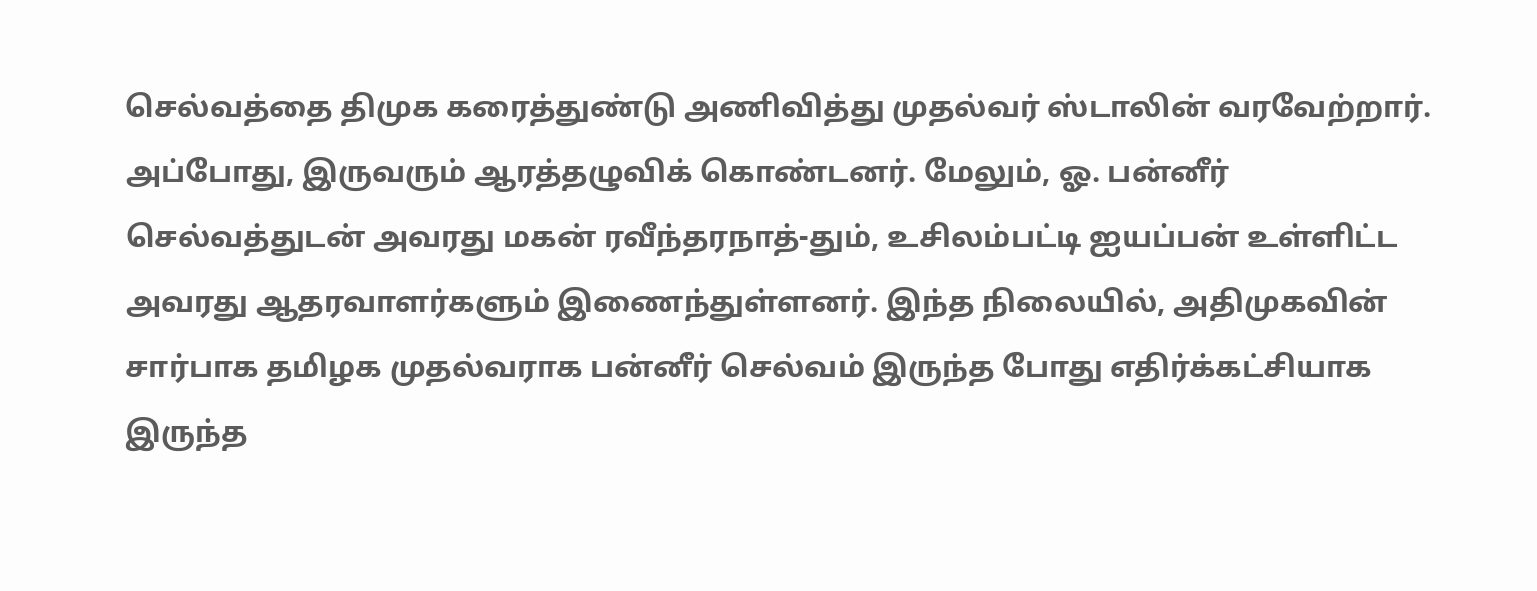செல்வத்தை திமுக கரைத்துண்டு அணிவித்து முதல்வர் ஸ்டாலின் வரவேற்றார். அப்போது, இருவரும் ஆரத்தழுவிக் கொண்டனர். மேலும், ஓ. பன்னீர் செல்வத்துடன் அவரது மகன் ரவீந்தரநாத்-தும், உசிலம்பட்டி ஐயப்பன் உள்ளிட்ட அவரது ஆதரவாளர்களும் இணைந்துள்ளனர். இந்த நிலையில், அதிமுகவின் சார்பாக தமிழக முதல்வராக பன்னீர் செல்வம் இருந்த போது எதிர்க்கட்சியாக இருந்த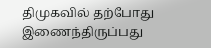திமுகவில் தற்போது இணைந்திருப்பது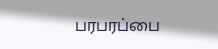பரபரப்பை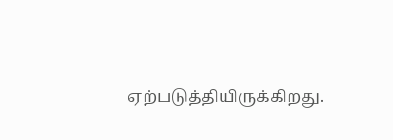ஏற்படுத்தியிருக்கிறது.